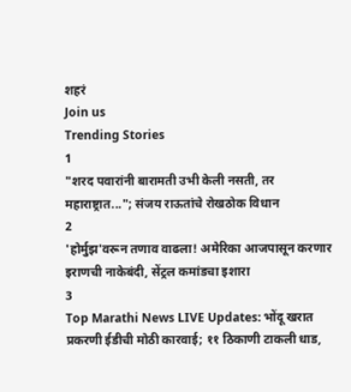शहरं
Join us
Trending Stories
1
"शरद पवारांनी बारामती उभी केली नसती, तर महाराष्ट्रात..."; संजय राऊतांचे रोखठोक विधान
2
'होर्मुझ'वरून तणाव वाढला! अमेरिका आजपासून करणार इराणची नाकेबंदी, सेंट्रल कमांडचा इशारा
3
Top Marathi News LIVE Updates: भोंदू खरात प्रकरणी ईडीची मोठी कारवाई; ११ ठिकाणी टाकली धाड,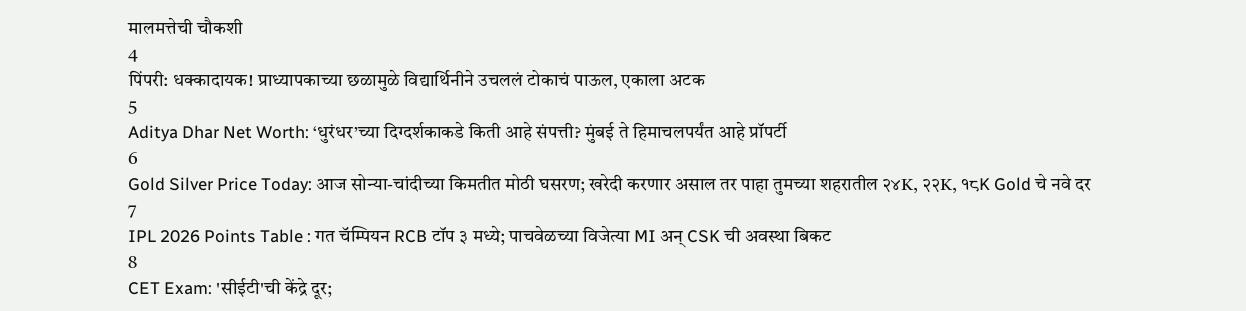मालमत्तेची चौकशी
4
पिंपरी: धक्कादायक! प्राध्यापकाच्या छळामुळे विद्यार्थिनीने उचललं टोकाचं पाऊल, एकाला अटक
5
Aditya Dhar Net Worth: ‘धुरंधर’च्या दिग्दर्शकाकडे किती आहे संपत्ती? मुंबई ते हिमाचलपर्यंत आहे प्रॉपर्टी
6
Gold Silver Price Today: आज सोन्या-चांदीच्या किमतीत मोठी घसरण; खरेदी करणार असाल तर पाहा तुमच्या शहरातील २४K, २२K, १८K Gold चे नवे दर
7
IPL 2026 Points Table : गत चॅम्पियन RCB टॉप ३ मध्ये; पाचवेळच्या विजेत्या MI अन् CSK ची अवस्था बिकट
8
CET Exam: 'सीईटी'ची केंद्रे दूर;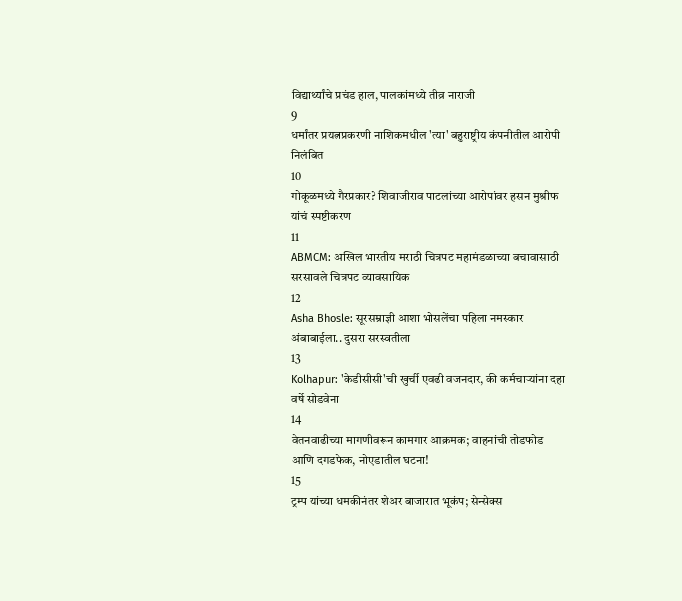विद्यार्थ्यांचे प्रचंड हाल, पालकांमध्ये तीव्र नाराजी
9
धर्मांतर प्रयत्नप्रकरणी नाशिकमधील 'त्या' बहुराष्ट्रीय कंपनीतील आरोपी निलंबित
10
गोकूळमध्ये गैरप्रकार? शिवाजीराव पाटलांच्या आरोपांवर हसन मुश्रीफ यांचं स्पष्टीकरण
11
ABMCM: अखिल भारतीय मराठी चित्रपट महामंडळाच्या बचावासाठी सरसावले चित्रपट व्यावसायिक
12
Asha Bhosle: सूरसम्राज्ञी आशा भोसलेंचा पहिला नमस्कार अंबाबाईला.. दुसरा सरस्वतीला
13
Kolhapur: 'केडीसीसी'ची खुर्ची एवढी वजनदार, की कर्मचाऱ्यांना दहा वर्षे सोडवेना
14
वेतनवाढीच्या मागणीवरून कामगार आक्रमक; वाहनांची तोडफोड आणि दगडफेक, नोएडातील घटना!
15
ट्रम्प यांच्या धमकीनंतर शेअर बाजारात भूकंप; सेन्सेक्स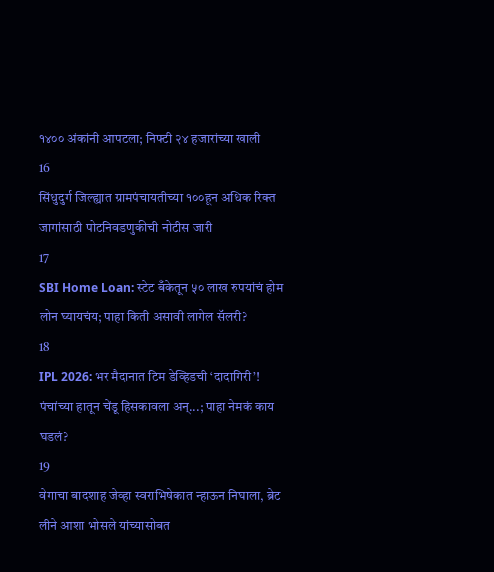१४०० अंकांनी आपटला; निफ्टी २४ हजारांच्या खाली
16
सिंधुदुर्ग जिल्ह्यात ग्रामपंचायतीच्या १००हून अधिक रिक्त जागांसाठी पोटनिवडणुकीची नोटीस जारी
17
SBI Home Loan: स्टेट बँकेतून ५० लाख रुपयांचं होम लोन घ्यायचंय; पाहा किती असावी लागेल सॅलरी?
18
IPL 2026: भर मैदानात टिम डेव्हिडची ‘दादागिरी’! पंचांच्या हातून चेंडू हिसकावला अन्...; पाहा नेमकं काय घडलं?
19
वेगाचा बादशाह जेव्हा स्वराभिषेकात न्हाऊन निघाला, ब्रेट लीने आशा भोसले यांच्यासोबत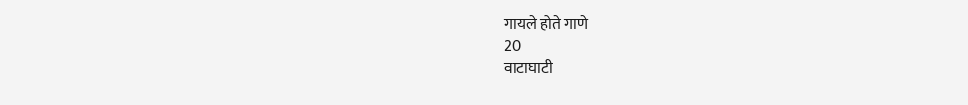गायले होते गाणे
20
वाटाघाटी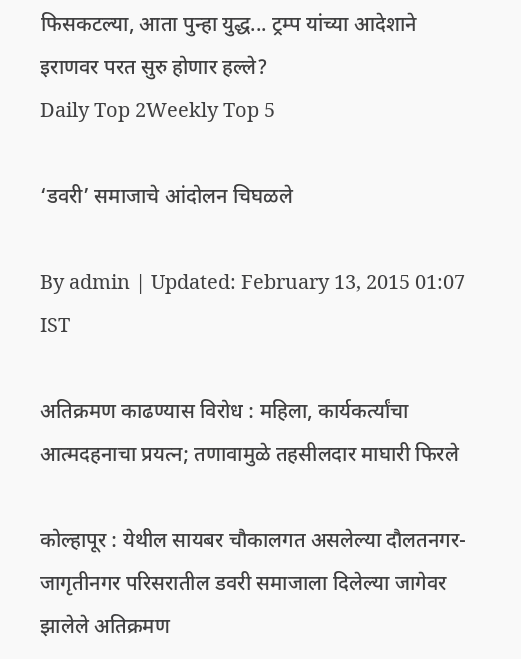फिसकटल्या, आता पुन्हा युद्ध... ट्रम्प यांच्या आदेशाने इराणवर परत सुरु होणार हल्ले?
Daily Top 2Weekly Top 5

‘डवरी’ समाजाचे आंदोलन चिघळले

By admin | Updated: February 13, 2015 01:07 IST

अतिक्रमण काढण्यास विरोध : महिला, कार्यकर्त्यांचा आत्मदहनाचा प्रयत्न; तणावामुळे तहसीलदार माघारी फिरले

कोल्हापूर : येथील सायबर चौकालगत असलेल्या दौलतनगर-जागृतीनगर परिसरातील डवरी समाजाला दिलेल्या जागेवर झालेले अतिक्रमण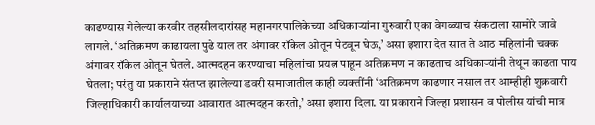काढण्यास गेलेल्या करवीर तहसीलदारांसह महानगरपालिकेच्या अधिकाऱ्यांना गुरुवारी एका वेगळ्याच संकटाला सामोरे जावे लागले. ‘अतिक्रमण काढायला पुढे याल तर अंगावर रॉकेल ओतून पेटवून घेऊ,’ असा इशारा देत सात ते आठ महिलांनी चक्क अंगावर रॉकेल ओतून घेतले. आत्मदहन करण्याचा महिलांचा प्रयत्न पाहून अतिक्रमण न काढताच अधिकाऱ्यांनी तेथून काढता पाय घेतला; परंतु या प्रकाराने संतप्त झालेल्या डवरी समाजातील काही व्यक्तींनी ‘अतिक्रमण काढणार नसाल तर आम्हीही शुक्रवारी जिल्हाधिकारी कार्यालयाच्या आवारात आत्मदहन करतो,’ असा इशारा दिला. या प्रकाराने जिल्हा प्रशासन व पोलीस यांची मात्र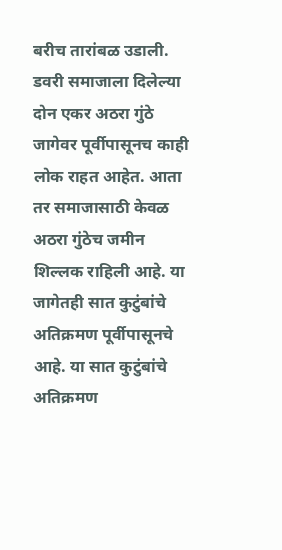बरीच तारांबळ उडाली. डवरी समाजाला दिलेल्या दोन एकर अठरा गुंठे जागेवर पूर्वीपासूनच काही लोक राहत आहेत. आता तर समाजासाठी केवळ अठरा गुंठेच जमीन शिल्लक राहिली आहे. या जागेतही सात कुटुंबांचे अतिक्रमण पूर्वीपासूनचे आहे. या सात कुटुंबांचे अतिक्रमण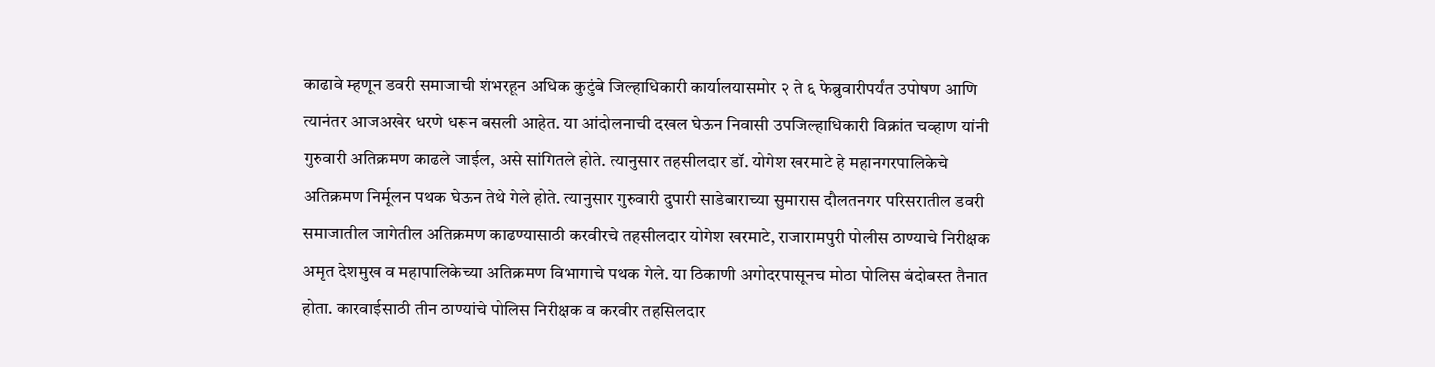काढावे म्हणून डवरी समाजाची शंभरहून अधिक कुटुंबे जिल्हाधिकारी कार्यालयासमोर २ ते ६ फेब्रुवारीपर्यंत उपोषण आणि त्यानंतर आजअखेर धरणे धरून बसली आहेत. या आंदोलनाची दखल घेऊन निवासी उपजिल्हाधिकारी विक्रांत चव्हाण यांनी गुरुवारी अतिक्रमण काढले जाईल, असे सांगितले होते. त्यानुसार तहसीलदार डॉ. योगेश खरमाटे हे महानगरपालिकेचे अतिक्रमण निर्मूलन पथक घेऊन तेथे गेले होते. त्यानुसार गुरुवारी दुपारी साडेबाराच्या सुमारास दौलतनगर परिसरातील डवरी समाजातील जागेतील अतिक्रमण काढण्यासाठी करवीरचे तहसीलदार योगेश खरमाटे, राजारामपुरी पोलीस ठाण्याचे निरीक्षक अमृत देशमुख व महापालिकेच्या अतिक्रमण विभागाचे पथक गेले. या ठिकाणी अगोदरपासूनच मोठा पोलिस बंदोबस्त तैनात होता. कारवाईसाठी तीन ठाण्यांचे पोलिस निरीक्षक व करवीर तहसिलदार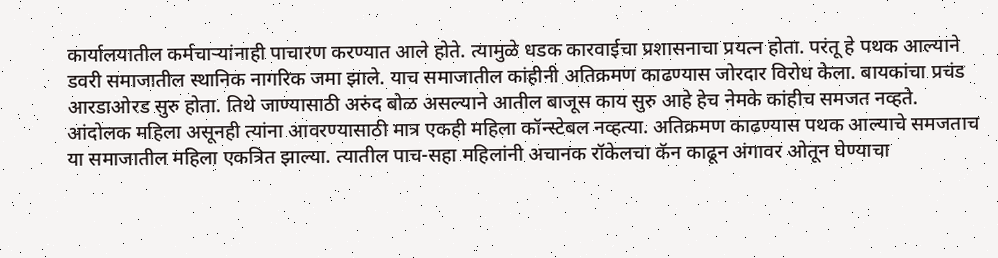कार्यालयातील कर्मचाऱ्यांनाही पाचारण करण्यात आले होते. त्यामुळे धडक कारवाईचा प्रशासनाचा प्रयत्न होता. परंतू हे पथक आल्याने डवरी समाजातील स्थानिक नागरिक जमा झाले. याच समाजातील कांहीनी अतिक्रमण काढण्यास जोरदार विरोध केला. बायकांचा प्रचंड आरडाओरड सुरु होता. तिथे जाण्यासाठी अरुंद बोळ असल्याने आतील बाजूस काय सुरु आहे हेच नेमके कांहीच समजत नव्हते. आंदोलक महिला असूनही त्यांना आवरण्यासाठी मात्र एकही महिला कॉन्स्टेबल नव्हत्या. अतिक्रमण काढण्यास पथक आल्याचे समजताच या समाजातील महिला एकत्रित झाल्या. त्यातील पाच-सहा महिलांनी अचानक रॉकेलचा कॅन काढून अंगावर ओतून घेण्याचा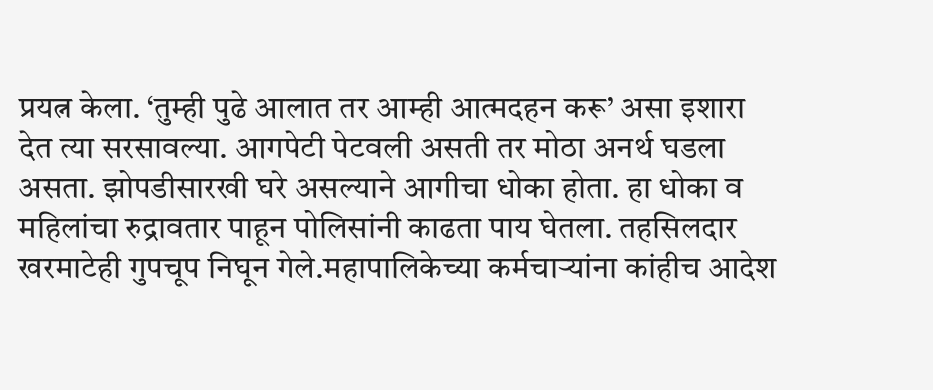प्रयत्न केला. ‘तुम्ही पुढे आलात तर आम्ही आत्मदहन करू’ असा इशारा देत त्या सरसावल्या. आगपेटी पेटवली असती तर मोठा अनर्थ घडला असता. झोपडीसारखी घरे असल्याने आगीचा धोका होता. हा धोका व महिलांचा रुद्रावतार पाहून पोलिसांनी काढता पाय घेतला. तहसिलदार खरमाटेही गुपचूप निघून गेले.महापालिकेच्या कर्मचाऱ्यांना कांहीच आदेश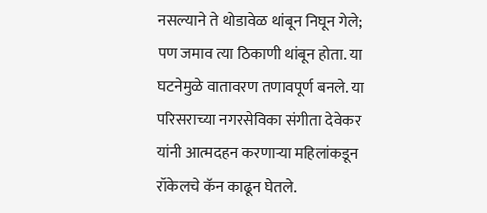नसल्याने ते थोडावेळ थांबून निघून गेले; पण जमाव त्या ठिकाणी थांबून होता. या घटनेमुळे वातावरण तणावपूर्ण बनले. या परिसराच्या नगरसेविका संगीता देवेकर यांनी आत्मदहन करणाऱ्या महिलांकडून रॉकेलचे कॅन काढून घेतले.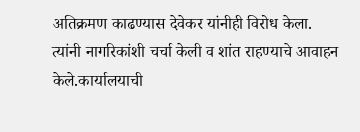अतिक्रमण काढण्यास देवेकर यांनीही विरोध केला. त्यांनी नागरिकांशी चर्चा केली व शांत राहण्याचे आवाहन केले.कार्यालयाची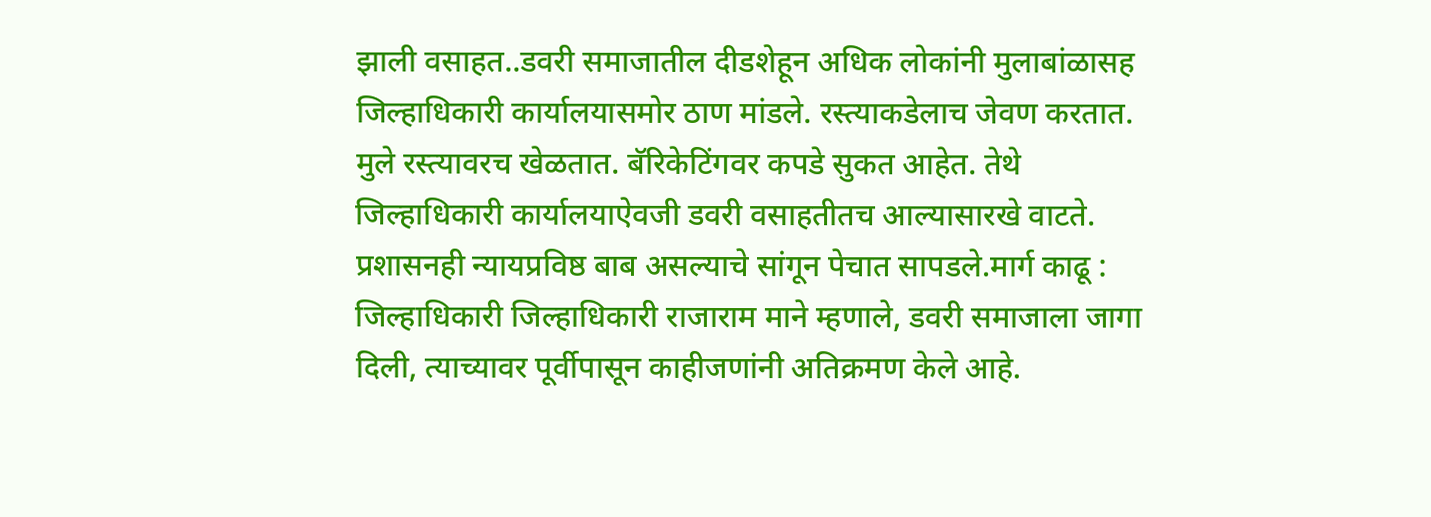झाली वसाहत..डवरी समाजातील दीडशेहून अधिक लोकांनी मुलाबांळासह जिल्हाधिकारी कार्यालयासमोर ठाण मांडले. रस्त्याकडेलाच जेवण करतात. मुले रस्त्यावरच खेळतात. बॅरिकेटिंगवर कपडे सुकत आहेत. तेथे जिल्हाधिकारी कार्यालयाऐवजी डवरी वसाहतीतच आल्यासारखे वाटते. प्रशासनही न्यायप्रविष्ठ बाब असल्याचे सांगून पेचात सापडले.मार्ग काढू : जिल्हाधिकारी जिल्हाधिकारी राजाराम माने म्हणाले, डवरी समाजाला जागा दिली, त्याच्यावर पूर्वीपासून काहीजणांनी अतिक्रमण केले आहे.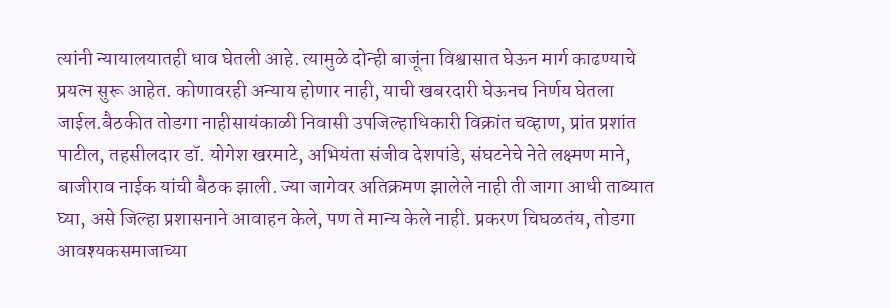त्यांनी न्यायालयातही धाव घेतली आहे. त्यामुळे दोन्ही बाजूंना विश्वासात घेऊन मार्ग काढण्याचे प्रयत्न सुरू आहेत. कोणावरही अन्याय होणार नाही, याची खबरदारी घेऊनच निर्णय घेतला जाईल.बैठकीत तोडगा नाहीसायंकाळी निवासी उपजिल्हाधिकारी विक्रांत चव्हाण, प्रांत प्रशांत पाटील, तहसीलदार डॉ. योगेश खरमाटे, अभियंता संजीव देशपांडे, संघटनेचे नेते लक्ष्मण माने, बाजीराव नाईक यांची बैठक झाली. ज्या जागेवर अतिक्रमण झालेले नाही ती जागा आधी ताब्यात घ्या, असे जिल्हा प्रशासनाने आवाहन केले, पण ते मान्य केले नाही. प्रकरण चिघळतंय, तोडगा आवश्यकसमाजाच्या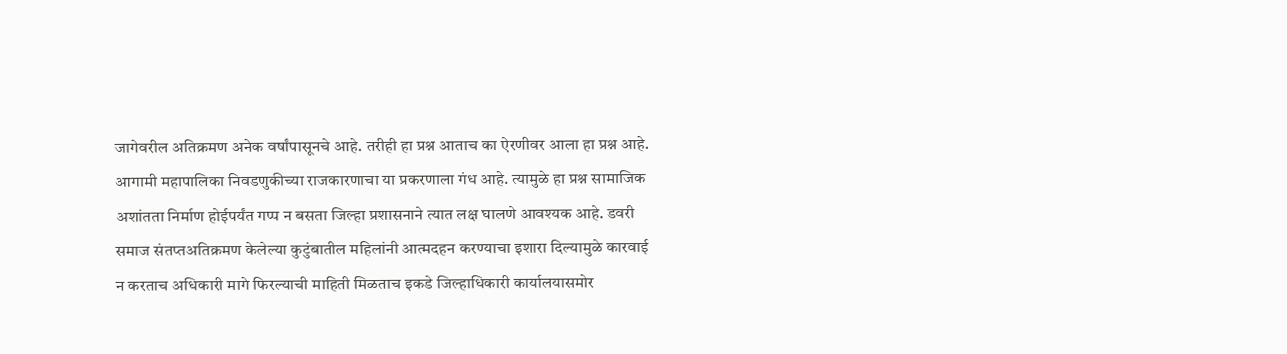जागेवरील अतिक्रमण अनेक वर्षांपासूनचे आहे. तरीही हा प्रश्न आताच का ऐरणीवर आला हा प्रश्न आहे. आगामी महापालिका निवडणुकीच्या राजकारणाचा या प्रकरणाला गंध आहे. त्यामुळे हा प्रश्न सामाजिक अशांतता निर्माण होईपर्यंत गप्प न बसता जिल्हा प्रशासनाने त्यात लक्ष घालणे आवश्यक आहे. डवरी समाज संतप्तअतिक्रमण केलेल्या कुटुंबातील महिलांनी आत्मदहन करण्याचा इशारा दिल्यामुळे कारवाई न करताच अधिकारी मागे फिरल्याची माहिती मिळताच इकडे जिल्हाधिकारी कार्यालयासमोर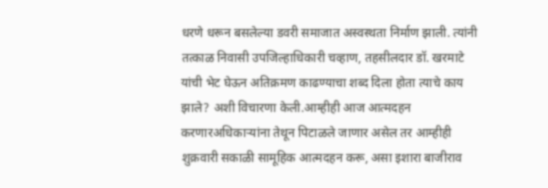धरणे धरून बसलेल्या डवरी समाजात अस्वस्थता निर्माण झाली. त्यांनी तत्काळ निवासी उपजिल्हाधिकारी चव्हाण, तहसीलदार डॉ. खरमाटे यांची भेट घेऊन अतिक्रमण काढण्याचा शब्द दिला होता त्याचे काय झाले? अशी विचारणा केली.आम्हीही आज आत्मदहन करणारअधिकाऱ्यांना तेथून पिटाळले जाणार असेल तर आम्हीही शुक्रवारी सकाळी सामूहिक आत्मदहन करू, असा इशारा बाजीराव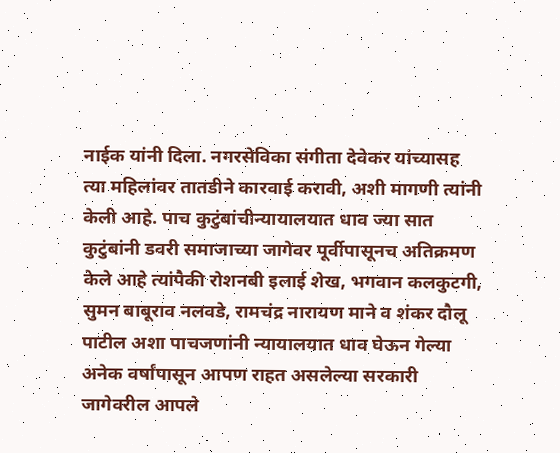नाईक यांनी दिला. नगरसेविका संगीता देवेकर यांच्यासह त्या महिलांवर तातडीने कारवाई करावी, अशी मागणी त्यांनी केली आहे. पाच कुटुंबांचीन्यायालयात धाव ज्या सात कुटुंबांनी डवरी समाजाच्या जागेवर पूर्वीपासूनच अतिक्रमण केले आहे त्यांपैकी रोशनबी इलाई शेख, भगवान कलकुटगी, सुमन बाबूराव नलवडे, रामचंद्र नारायण माने व शंकर दौलू पाटील अशा पाचजणांनी न्यायालयात धाव घेऊन गेल्या अनेक वर्षांपासून आपण राहत असलेल्या सरकारी जागेवरील आपले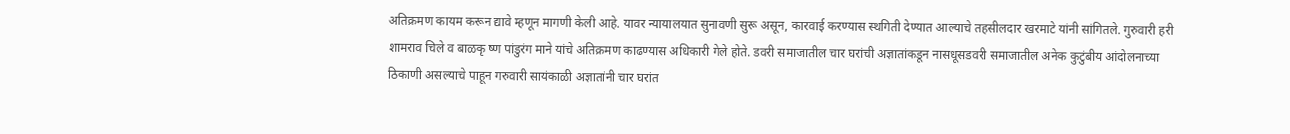अतिक्रमण कायम करून द्यावे म्हणून मागणी केली आहे. यावर न्यायालयात सुनावणी सुरू असून, कारवाई करण्यास स्थगिती देण्यात आल्याचे तहसीलदार खरमाटे यांनी सांगितले. गुरुवारी हरी शामराव चिले व बाळकृ ष्ण पांडुरंग माने यांचे अतिक्रमण काढण्यास अधिकारी गेले होते. डवरी समाजातील चार घरांची अज्ञातांकडून नासधूसडवरी समाजातील अनेक कुटुंबीय आंदोलनाच्या ठिकाणी असल्याचे पाहून गरुवारी सायंकाळी अज्ञातांनी चार घरांत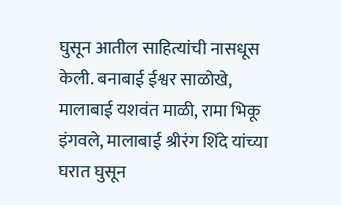घुसून आतील साहित्यांची नासधूस केली. बनाबाई ईश्वर साळोखे, मालाबाई यशवंत माळी, रामा भिकू इंगवले, मालाबाई श्रीरंग शिंदे यांच्या घरात घुसून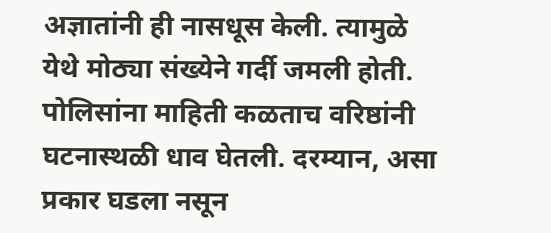अज्ञातांनी ही नासधूस केली. त्यामुळे येथे मोठ्या संख्येने गर्दी जमली होती. पोलिसांना माहिती कळताच वरिष्ठांनी घटनास्थळी धाव घेतली. दरम्यान, असा प्रकार घडला नसून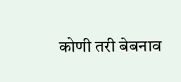कोणी तरी बेबनाव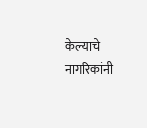केल्याचे नागरिकांनी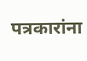पत्रकारांना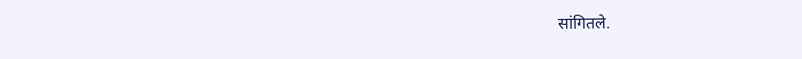सांगितले.